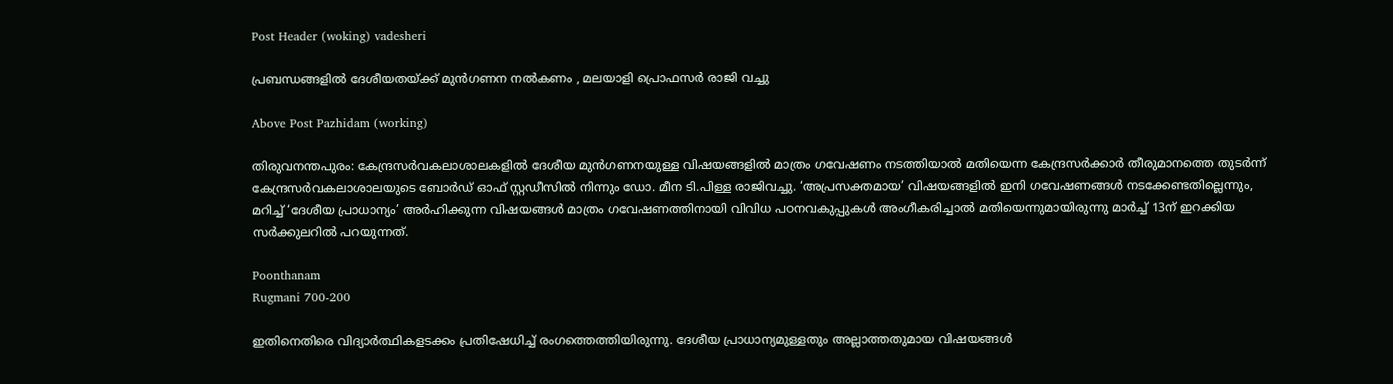Post Header (woking) vadesheri

പ്രബന്ധങ്ങളില്‍ ദേശീയതയ്‌ക്ക് മുന്‍ഗണന നൽകണം , മലയാളി പ്രൊഫസര്‍ രാജി വച്ചു

Above Post Pazhidam (working)

തിരുവനന്തപുരം: കേന്ദ്രസര്‍വകലാശാലകളില്‍ ദേശീയ മുന്‍ഗണനയുള്ള വിഷയങ്ങളില്‍ മാത്രം ഗവേഷണം നടത്തിയാല്‍ മതിയെന്ന കേന്ദ്രസര്‍ക്കാര്‍ തീരുമാനത്തെ തുടര്‍ന്ന് കേന്ദ്രസര്‍വകലാശാലയുടെ ബോര്‍ഡ് ഓഫ് സ്റ്റഡീസില്‍ നിന്നും ഡോ. മീന ടി.പിള്ള രാജിവച്ചു. ‘അപ്രസക്തമായ’ വിഷയങ്ങളില്‍ ഇനി ഗവേഷണങ്ങള്‍ നടക്കേണ്ടതില്ലെന്നും, മറിച്ച്‌ ‘ദേശീയ പ്രാധാന്യം’ അര്‍ഹിക്കുന്ന വിഷയങ്ങള്‍ മാത്രം ഗവേഷണത്തിനായി വിവിധ പഠനവകുപ്പുകള്‍ അംഗീകരിച്ചാല്‍ മതിയെന്നുമായിരുന്നു മാര്‍ച്ച്‌ 13ന് ഇറക്കിയ സര്‍ക്കുലറില്‍ പറയുന്നത്.

Poonthanam
Rugmani 700-200

ഇതിനെതിരെ വിദ്യാര്‍ത്ഥികളടക്കം പ്രതിഷേധിച്ച്‌ രംഗത്തെത്തിയിരുന്നു. ദേശീയ പ്രാധാന്യമുള്ളതും അല്ലാത്തതുമായ വിഷയങ്ങള്‍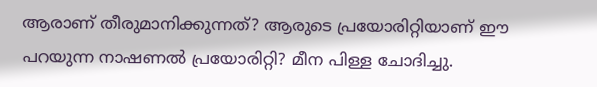ആരാണ് തീരുമാനിക്കുന്നത്? ആരുടെ പ്രയോരിറ്റിയാണ് ഈ പറയുന്ന നാഷണല്‍ പ്രയോരിറ്റി? മീന പിള്ള ചോദിച്ചു.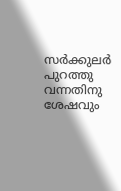സര്‍ക്കുലര്‍ പുറത്തു വന്നതിനു ശേഷവും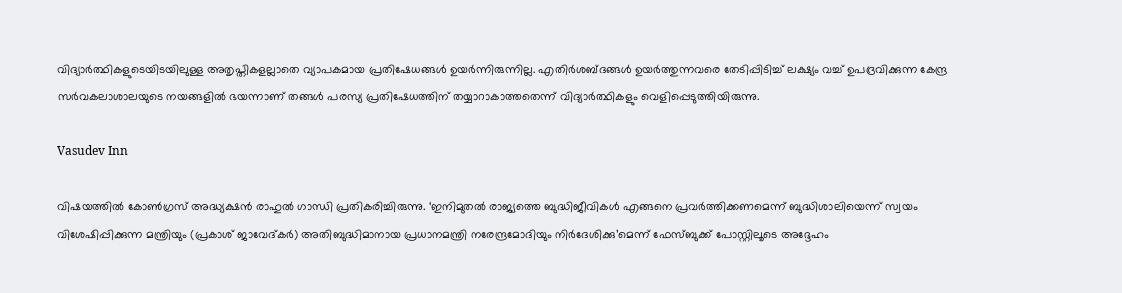വിദ്യാര്‍ത്ഥികളുടെയിടയിലുള്ള അതൃപ്തികളല്ലാതെ വ്യാപകമായ പ്രതിഷേധങ്ങള്‍ ഉയര്‍ന്നിരുന്നില്ല. എതിര്‍ശബ്ദങ്ങള്‍ ഉയര്‍ത്തുന്നവരെ തേടിപ്പിടിച്ച്‌ ലക്ഷ്യം വച്ച്‌ ഉപദ്രവിക്കുന്ന കേന്ദ്ര സര്‍വകലാശാലയുടെ നയങ്ങളില്‍ ഭയന്നാണ് തങ്ങള്‍ പരസ്യ പ്രതിഷേധത്തിന് തയ്യാറാകാത്തതെന്ന് വിദ്യാര്‍ത്ഥികളും വെളിപ്പെടുത്തിയിരുന്നു.

Vasudev Inn

വിഷയത്തില്‍ കോണ്‍ഗ്രസ് അദ്ധ്യക്ഷന്‍ രാഹുല്‍ ഗാന്ധി പ്രതികരിച്ചിരുന്നു. ‘ഇനിമുതല്‍ രാജ്യത്തെ ബുദ്ധിജീവികള്‍ എങ്ങനെ പ്രവര്‍ത്തിക്കണമെന്ന് ബുദ്ധിശാലിയെന്ന് സ്വയം വിശേഷിപ്പിക്കുന്ന മന്ത്രിയും (പ്രകാശ് ജാവേദ്കര്‍) അതിബുദ്ധിമാനായ പ്രധാനമന്ത്രി നരേന്ദ്രമോദിയും നിര്‍ദേശിക്കു’മെന്ന് ഫേസ്ബുക്ക് പോസ്റ്റിലൂടെ അദ്ദേഹം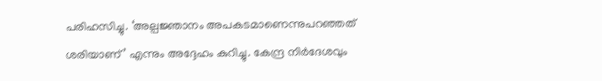പരിഹസിച്ചു. ‘അല്പജ്ഞാനം അപകടമാണെന്നുപറഞ്ഞത് ശരിയാണ്’ എന്നും അദ്ദേഹം കുറിച്ചു. കേന്ദ്ര നിര്‍ദേശവും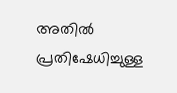അതില്‍ പ്രതിഷേധിച്ചുള്ള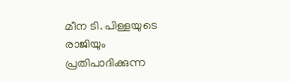മീന ടി. പിള്ളയുടെ രാജിയും പ്രതിപാദിക്കുന്ന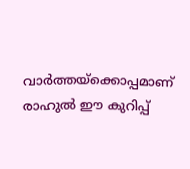വാര്‍ത്തയ്ക്കൊപ്പമാണ് രാഹുല്‍ ഈ കുറിപ്പ്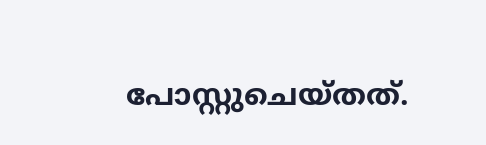പോസ്റ്റുചെയ്‌തത്.